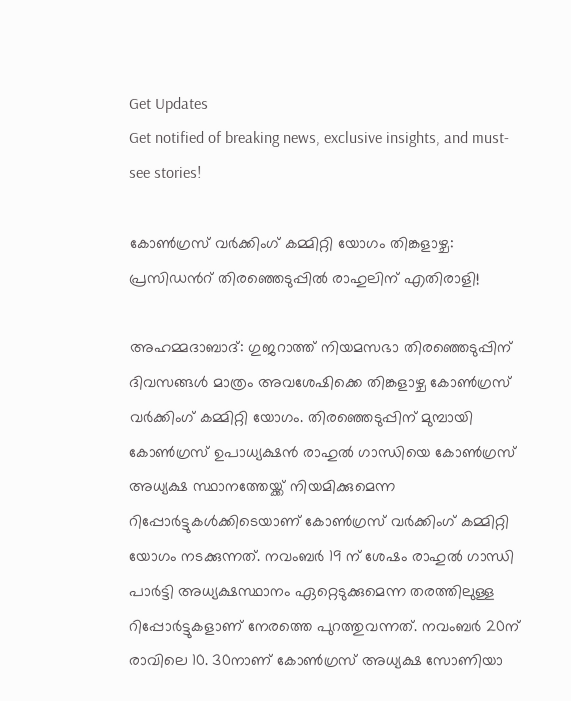Get Updates
Get notified of breaking news, exclusive insights, and must-see stories!

കോണ്‍ഗ്രസ് വര്‍ക്കിംഗ് കമ്മിറ്റി യോഗം തിങ്കളാഴ്ച: പ്രസിഡന്‍റ് തിരഞ്ഞെടുപ്പില്‍ രാഹുലിന് എതിരാളി!

അഹമ്മദാബാദ്: ഗുജറാത്ത് നിയമസഭാ തിരഞ്ഞെടുപ്പിന് ദിവസങ്ങള്‍ മാത്രം അവശേഷിക്കെ തിങ്കളാഴ്ച കോണ്‍ഗ്രസ് വര്‍ക്കിംഗ് കമ്മിറ്റി യോഗം. തിരഞ്ഞെടുപ്പിന് മുമ്പായി കോണ്‍ഗ്രസ് ഉപാധ്യക്ഷന്‍ രാഹുല്‍ ഗാന്ധിയെ കോണ്‍ഗ്രസ് അധ്യക്ഷ സ്ഥാനത്തേയ്ക്ക് നിയമിക്കുമെന്ന റിപ്പോര്‍ട്ടുകള്‍ക്കിടെയാണ് കോണ്‍ഗ്രസ് വര്‍ക്കിംഗ് കമ്മിറ്റി യോഗം നടക്കുന്നത്. നവംബര്‍ 19 ന് ശേഷം രാഹുല്‍ ഗാന്ധി പാര്‍ട്ടി അധ്യക്ഷസ്ഥാനം ഏറ്റെടുക്കുമെന്ന തരത്തിലുള്ള റിപ്പോര്‍ട്ടുകളാണ് നേരത്തെ പുറത്തുവന്നത്. നവംബര്‍ 20ന് രാവിലെ 10. 30നാണ് കോണ്‍ഗ്രസ് അധ്യക്ഷ സോണിയാ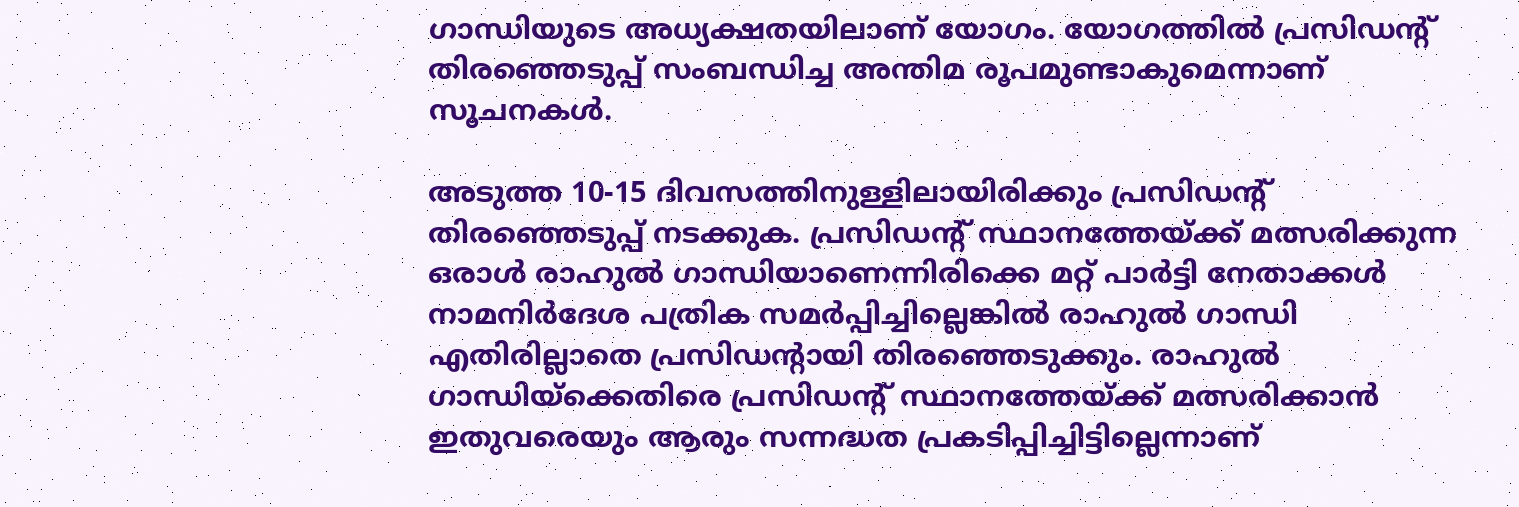ഗാന്ധിയുടെ അധ്യക്ഷതയിലാണ് യോഗം. യോഗത്തില്‍ പ്രസിഡന്‍റ് തിര‍ഞ്ഞെടുപ്പ് സംബന്ധിച്ച അന്തിമ രൂപമുണ്ടാകുമെന്നാണ് സൂചനകള്‍.

അടുത്ത 10-15 ദിവസത്തിനുള്ളിലായിരിക്കും പ്രസിഡന്‍റ് തിരഞ്ഞെടുപ്പ് നടക്കുക. പ്രസിഡന്‍റ് സ്ഥാനത്തേയ്ക്ക് മത്സരിക്കുന്ന ഒരാള്‍ രാഹുല്‍ ഗാന്ധിയാണെന്നിരിക്കെ മറ്റ് പാര്‍ട്ടി നേതാക്കള്‍ നാമനിര്‍ദേശ പത്രിക സമര്‍പ്പിച്ചില്ലെങ്കില്‍ രാഹുല്‍ ഗാന്ധി എതിരില്ലാതെ പ്രസിഡന്‍റായി തിരഞ്ഞെടുക്കും. രാഹുല്‍ ഗാന്ധിയ്ക്കെതിരെ പ്രസിഡന്‍റ് സ്ഥാനത്തേയ്ക്ക് മത്സരിക്കാന്‍ ഇതുവരെയും ആരും സന്നദ്ധത പ്രകടിപ്പിച്ചിട്ടില്ലെന്നാണ്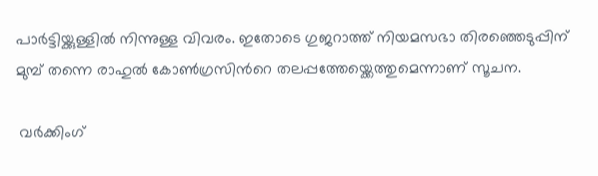പാര്‍ട്ടിയ്ക്കുള്ളില്‍ നിന്നുള്ള വിവരം. ഇതോടെ ഗുജറാത്ത് നിയമസഭാ തിര‍ഞ്ഞെടുപ്പിന് മുമ്പ് തന്നെ രാഹുല്‍ കോണ്‍ഗ്രസിന്‍റെ തലപ്പത്തേയ്ക്കെത്തുമെന്നാണ് സൂചന.

 വര്‍ക്കിംഗ്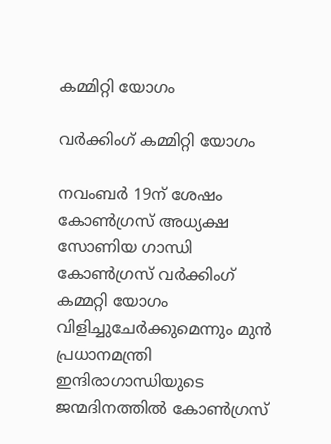കമ്മിറ്റി യോഗം

വര്‍ക്കിംഗ് കമ്മിറ്റി യോഗം

നവംബര്‍ 19ന് ശേഷം കോണ്‍ഗ്രസ് അധ്യക്ഷ സോണിയ ഗാന്ധി കോണ്‍ഗ്രസ് വര്‍ക്കിംഗ് കമ്മറ്റി യോഗം വിളിച്ചുചേര്‍ക്കുമെന്നും മുന്‍ പ്രധാനമന്ത്രി ഇന്ദിരാഗാന്ധിയുടെ ജന്മദിനത്തില്‍ കോണ്‍ഗ്രസ്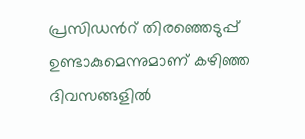പ്രസിഡന്‍റ് തിരഞ്ഞെടുപ്പ് ഉണ്ടാകുമെന്നുമാണ് കഴിഞ്ഞ ദിവസങ്ങളില്‍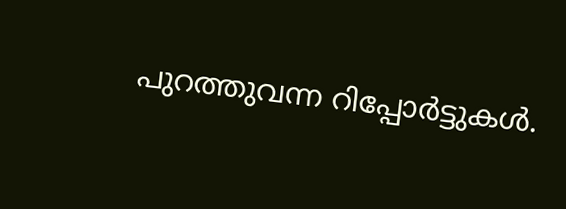പുറത്തുവന്ന റിപ്പോര്‍ട്ടുകള്‍.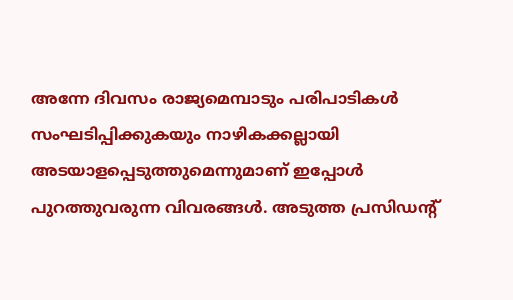അന്നേ ദിവസം രാജ്യമെമ്പാടും പരിപാടികള്‍ സംഘടിപ്പിക്കുകയും നാഴികക്കല്ലായി അടയാളപ്പെടുത്തുമെന്നുമാണ് ഇപ്പോള്‍ പുറത്തുവരുന്ന വിവരങ്ങള്‍. അടുത്ത പ്രസിഡന്‍റ്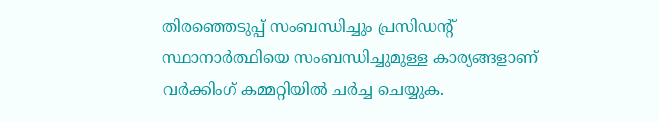തിരഞ്ഞെടുപ്പ് സംബന്ധിച്ചും പ്രസിഡന്‍റ് സ്ഥാനാര്‍ത്ഥിയെ സംബന്ധിച്ചുമുള്ള കാര്യങ്ങളാണ് വര്‍ക്കിംഗ് കമ്മറ്റിയില്‍ ചര്‍ച്ച ചെയ്യുക.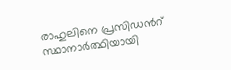രാഹുലിനെ പ്രസിഡന്‍റ് സ്ഥാനാര്‍ത്ഥിയായി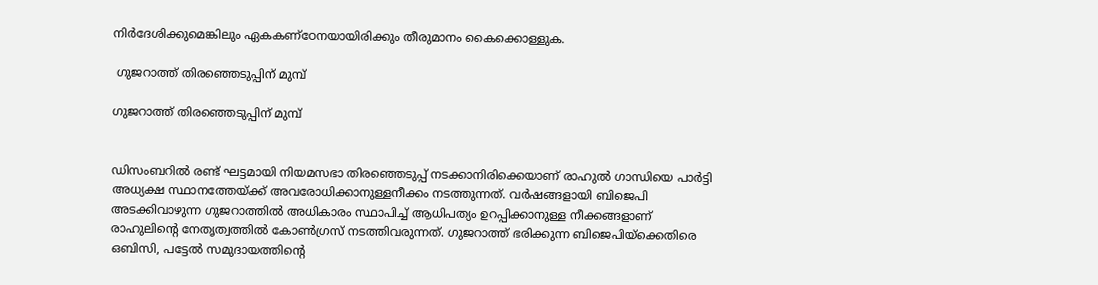നിര്‍ദേശിക്കുമെങ്കിലും ഏകകണ്ഠേനയായിരിക്കും തീരുമാനം കൈക്കൊള്ളുക.

 ഗുജറാത്ത് തിരഞ്ഞെടുപ്പിന് മുമ്പ്

ഗുജറാത്ത് തിരഞ്ഞെടുപ്പിന് മുമ്പ്


ഡിസംബറില്‍ രണ്ട് ഘട്ടമായി നിയമസഭാ തിരഞ്ഞെടുപ്പ് നടക്കാനിരിക്കെയാണ് രാഹുല്‍ ഗാന്ധിയെ പാര്‍ട്ടി അധ്യക്ഷ സ്ഥാനത്തേയ്ക്ക് അവരോധിക്കാനുള്ളനീക്കം നടത്തുന്നത്. വര്‍ഷങ്ങളായി ബിജെപി അടക്കിവാഴുന്ന ഗുജറാത്തില്‍ അധികാരം സ്ഥാപിച്ച് ആധിപത്യം ഉറപ്പിക്കാനുള്ള നീക്കങ്ങളാണ് രാഹുലിന്‍റെ നേതൃത്വത്തില്‍ കോണ്‍ഗ്രസ് നടത്തിവരുന്നത്. ഗുജറാത്ത് ഭരിക്കുന്ന ബിജെപിയ്ക്കെതിരെ ഒബിസി, പട്ടേല്‍ സമുദായത്തിന്‍റെ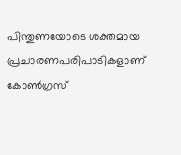പിന്തുണയോടെ ശക്തമായ പ്രചാരണപരിപാടികളാണ് കോണ്‍ഗ്രസ്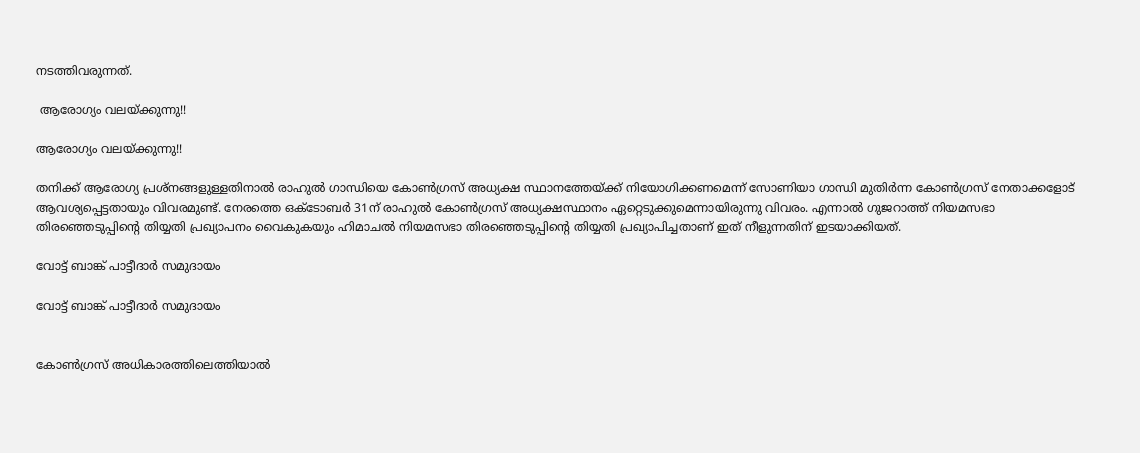നടത്തിവരുന്നത്.

 ആരോഗ്യം വലയ്ക്കുന്നു!!

ആരോഗ്യം വലയ്ക്കുന്നു!!

തനിക്ക് ആരോഗ്യ പ്രശ്നങ്ങളുള്ളതിനാല്‍ രാഹുല്‍ ഗാന്ധിയെ കോണ്‍ഗ്രസ് അധ്യക്ഷ സ്ഥാനത്തേയ്ക്ക് നിയോഗിക്കണമെന്ന് സോണിയാ ഗാന്ധി മുതിര്‍ന്ന കോണ്‍ഗ്രസ് നേതാക്കളോട് ആവശ്യപ്പെട്ടതായും വിവരമുണ്ട്. നേരത്തെ ഒക്ടോബര്‍ 31ന് രാഹുല്‍ കോണ്‍ഗ്രസ് അധ്യക്ഷസ്ഥാനം ഏറ്റെടുക്കുമെന്നായിരുന്നു വിവരം. എന്നാല്‍ ഗുജറാത്ത് നിയമസഭാ തിരഞ്ഞെടുപ്പിന്‍റെ തിയ്യതി പ്രഖ്യാപനം വൈകുകയും ഹിമാചല്‍ നിയമസഭാ തിരഞ്ഞെടുപ്പിന്‍റെ തിയ്യതി പ്രഖ്യാപിച്ചതാണ് ഇത് നീളുന്നതിന് ഇടയാക്കിയത്.

വോട്ട് ബാങ്ക് പാട്ടീദാര്‍ സമുദായം

വോട്ട് ബാങ്ക് പാട്ടീദാര്‍ സമുദായം


കോണ്‍ഗ്രസ് അധികാരത്തിലെത്തിയാല്‍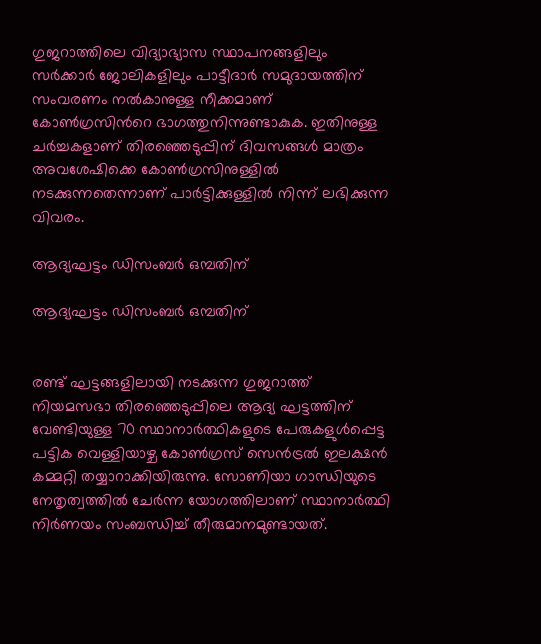ഗുജറാത്തിലെ വിദ്യാഭ്യാസ സ്ഥാപനങ്ങളിലും സര്‍ക്കാര്‍ ജോലികളിലും പാട്ടീദാര്‍ സമുദായത്തിന് സംവരണം നല്‍കാനുള്ള നീക്കമാണ് കോണ്‍ഗ്രസിന്‍റെ ഭാഗത്തുനിന്നുണ്ടാകുക. ഇതിനുള്ള ചര്‍ച്ചകളാണ് തിരഞ്ഞെടുപ്പിന് ദിവസങ്ങള്‍ മാത്രം അവശേഷിക്കെ കോണ്‍ഗ്രസിനുള്ളില്‍ നടക്കുന്നതെന്നാണ് പാര്‍ട്ടിക്കുള്ളില്‍ നിന്ന് ലഭിക്കുന്ന വിവരം.

ആദ്യഘട്ടം ഡിസംബര്‍ ഒമ്പതിന്

ആദ്യഘട്ടം ഡിസംബര്‍ ഒമ്പതിന്


രണ്ട് ഘട്ടങ്ങളിലായി നടക്കുന്ന ഗുജറാത്ത് നിയമസഭാ തിരഞ്ഞെടുപ്പിലെ ആദ്യ ഘട്ടത്തിന് വേണ്ടിയുള്ള 70 സ്ഥാനാര്‍ത്ഥികളുടെ പേരുകളുള്‍പ്പെട്ട പട്ടിക വെള്ളിയാഴ്ച കോണ്‍ഗ്രസ് സെന്‍ട്രല്‍ ഇലക്ഷന്‍ കമ്മറ്റി തയ്യാറാക്കിയിരുന്നു. സോണിയാ ഗാന്ധിയുടെ നേതൃത്വത്തില്‍ ചേര്‍ന്ന യോഗത്തിലാണ് സ്ഥാനാര്‍ത്ഥി നിര്‍ണയം സംബന്ധിച്ച് തീരുമാനമുണ്ടായത്.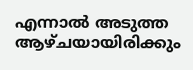എന്നാല്‍ അടുത്ത ആഴ്ചയായിരിക്കും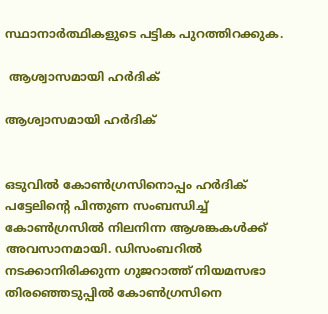സ്ഥാനാര്‍ത്ഥികളുടെ പട്ടിക പുറത്തിറക്കുക.

 ആശ്വാസമായി ഹര്‍ദിക്

ആശ്വാസമായി ഹര്‍ദിക്


ഒടുവില്‍ കോണ്‍ഗ്രസിനൊപ്പം ഹര്‍ദിക് പട്ടേലിന്‍റെ പിന്തുണ സംബന്ധിച്ച് കോണ്‍ഗ്രസില്‍ നിലനിന്ന ആശങ്കകള്‍ക്ക് അവസാനമായി. ഡിസംബറില്‍ നടക്കാനിരിക്കുന്ന ഗുജറാത്ത് നിയമസഭാ തിരഞ്ഞെടുപ്പില്‍ കോണ്‍ഗ്രസിനെ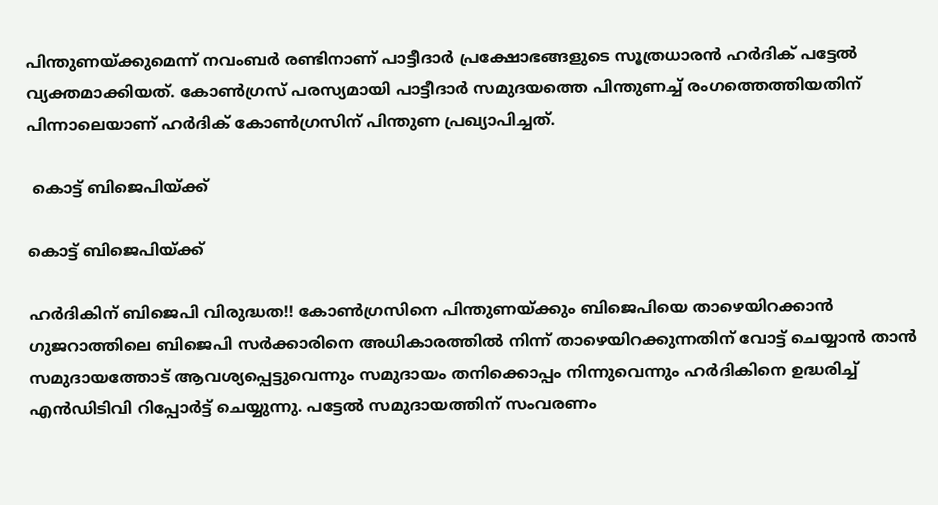പിന്തുണയ്ക്കുമെന്ന് നവംബര്‍ രണ്ടിനാണ് പാട്ടീദാര്‍ പ്രക്ഷോഭങ്ങളുടെ സൂത്രധാരന്‍ ഹര്‍ദിക് പട്ടേല്‍ വ്യക്തമാക്കിയത്. കോണ്‍ഗ്രസ് പരസ്യമായി പാട്ടീദാര്‍ സമുദയത്തെ പിന്തുണച്ച് രംഗത്തെത്തിയതിന് പിന്നാലെയാണ് ഹര്‍ദിക് കോണ്‍ഗ്രസിന് പിന്തുണ പ്രഖ്യാപിച്ചത്.

 കൊട്ട് ബിജെപിയ്ക്ക്

കൊട്ട് ബിജെപിയ്ക്ക്

ഹര്‍ദികിന് ബിജെപി വിരുദ്ധത!! കോണ്‍ഗ്രസിനെ പിന്തുണയ്ക്കും ബിജെപിയെ താഴെയിറക്കാന്‍ ഗുജറാത്തിലെ ബിജെപി സര്‍ക്കാരിനെ അധികാരത്തില്‍ നിന്ന് താഴെയിറക്കുന്നതിന് വോട്ട് ചെയ്യാന്‍ താന്‍ സമുദായത്തോട് ആവശ്യപ്പെട്ടുവെന്നും സമുദായം തനിക്കൊപ്പം നിന്നുവെന്നും ഹര്‍ദികിന‍െ ഉദ്ധരിച്ച് എന്‍ഡിടിവി റിപ്പോര്‍ട്ട് ചെയ്യുന്നു. പട്ടേല്‍ സമുദായത്തിന് സംവരണം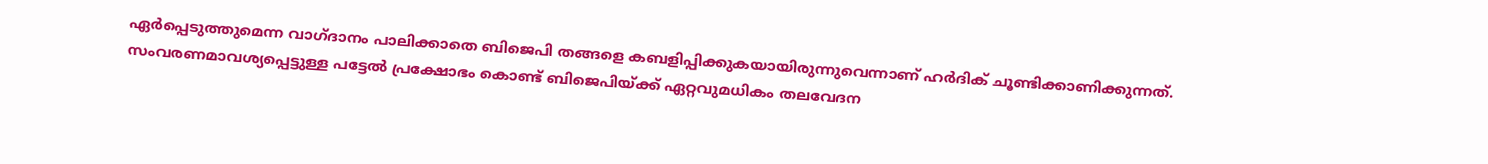ഏര്‍പ്പെടുത്തുമെന്ന വാഗ്ദാനം പാലിക്കാതെ ബിജെപി തങ്ങളെ കബളിപ്പിക്കുകയായിരുന്നുവെന്നാണ് ഹര്‍ദിക് ചൂണ്ടിക്കാണിക്കുന്നത്. സംവരണമാവശ്യപ്പെട്ടുള്ള പട്ടേല്‍ പ്രക്ഷോഭം കൊണ്ട് ബിജെപിയ്ക്ക് ഏറ്റവുമധികം തലവേദന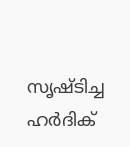സൃഷ്ടിച്ച ഹര്‍ദിക്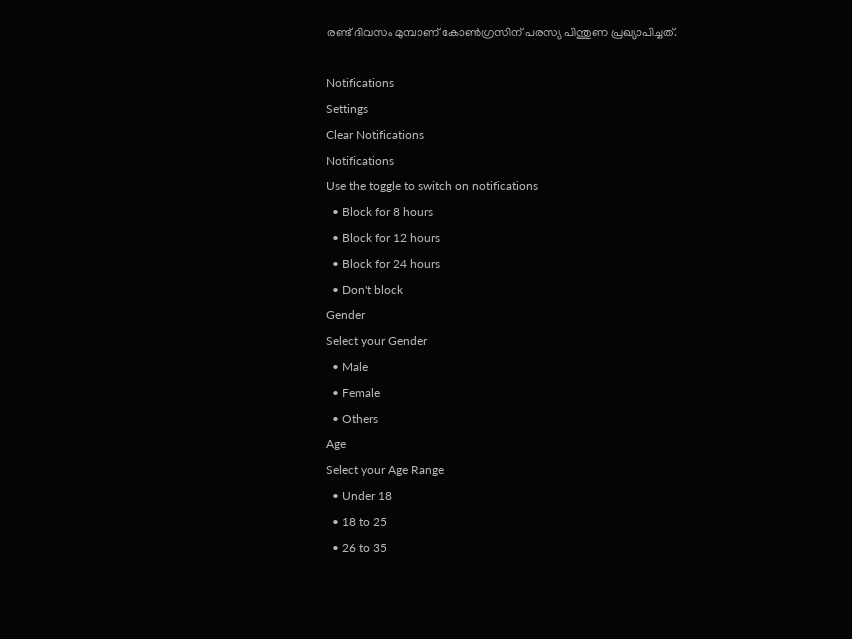രണ്ട് ദിവസം മുമ്പാണ് കോണ്‍ഗ്രസിന് പരസ്യ പിന്തുണ പ്രഖ്യാപിച്ചത്.

Notifications
Settings
Clear Notifications
Notifications
Use the toggle to switch on notifications
  • Block for 8 hours
  • Block for 12 hours
  • Block for 24 hours
  • Don't block
Gender
Select your Gender
  • Male
  • Female
  • Others
Age
Select your Age Range
  • Under 18
  • 18 to 25
  • 26 to 35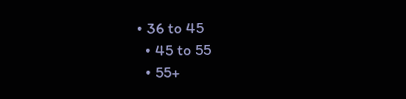• 36 to 45
  • 45 to 55
  • 55+